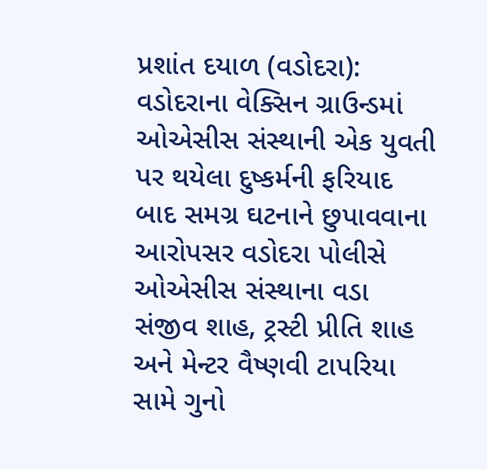પ્રશાંત દયાળ (વડોદરા): વડોદરાના વેક્સિન ગ્રાઉન્ડમાં ઓએસીસ સંસ્થાની એક યુવતી પર થયેલા દુષ્કર્મની ફરિયાદ બાદ સમગ્ર ઘટનાને છુપાવવાના આરોપસર વડોદરા પોલીસે ઓએસીસ સંસ્થાના વડા સંજીવ શાહ, ટ્રસ્ટી પ્રીતિ શાહ અને મેન્ટર વૈષ્ણવી ટાપરિયા સામે ગુનો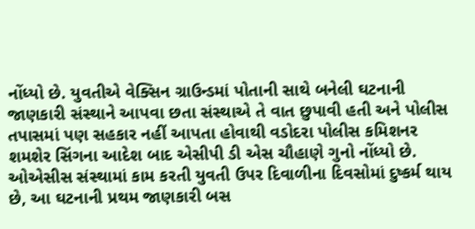નોંધ્યો છે. યુવતીએ વેક્સિન ગ્રાઉન્ડમાં પોતાની સાથે બનેલી ઘટનાની જાણકારી સંસ્થાને આપવા છતા સંસ્થાએ તે વાત છુપાવી હતી અને પોલીસ તપાસમાં પણ સહકાર નહીં આપતા હોવાથી વડોદરા પોલીસ કમિશનર શમશેર સિંગના આદેશ બાદ એસીપી ડી એસ ચૌહાણે ગુનો નોંધ્યો છે.
ઓએસીસ સંસ્થામાં કામ કરતી યુવતી ઉપર દિવાળીના દિવસોમાં દુષ્કર્મ થાય છે, આ ઘટનાની પ્રથમ જાણકારી બસ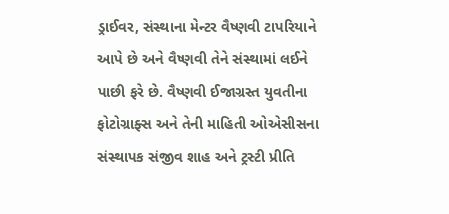ડ્રાઈવર, સંસ્થાના મેન્ટર વૈષ્ણવી ટાપરિયાને આપે છે અને વૈષ્ણવી તેને સંસ્થામાં લઈને પાછી ફરે છે. વૈષ્ણવી ઈજાગ્રસ્ત યુવતીના ફોટોગ્રાફ્સ અને તેની માહિતી ઓએસીસના સંસ્થાપક સંજીવ શાહ અને ટ્રસ્ટી પ્રીતિ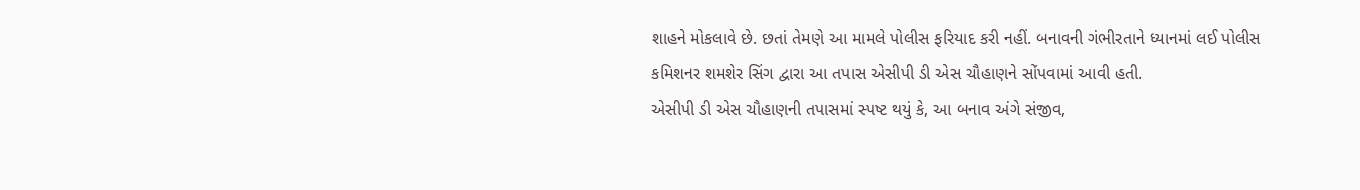શાહને મોકલાવે છે. છતાં તેમણે આ મામલે પોલીસ ફરિયાદ કરી નહીં. બનાવની ગંભીરતાને ધ્યાનમાં લઈ પોલીસ કમિશનર શમશેર સિંગ દ્વારા આ તપાસ એસીપી ડી એસ ચૌહાણને સોંપવામાં આવી હતી.
એસીપી ડી એસ ચૌહાણની તપાસમાં સ્પષ્ટ થયું કે, આ બનાવ અંગે સંજીવ,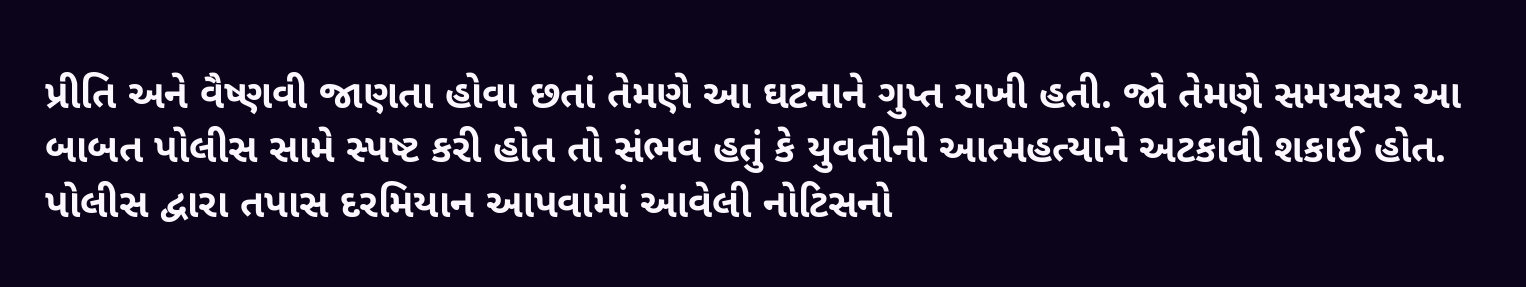પ્રીતિ અને વૈષ્ણવી જાણતા હોવા છતાં તેમણે આ ઘટનાને ગુપ્ત રાખી હતી. જો તેમણે સમયસર આ બાબત પોલીસ સામે સ્પષ્ટ કરી હોત તો સંભવ હતું કે યુવતીની આત્મહત્યાને અટકાવી શકાઈ હોત. પોલીસ દ્વારા તપાસ દરમિયાન આપવામાં આવેલી નોટિસનો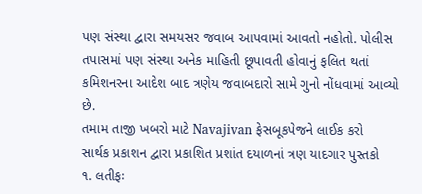પણ સંસ્થા દ્વારા સમયસર જવાબ આપવામાં આવતો નહોતો. પોલીસ તપાસમાં પણ સંસ્થા અનેક માહિતી છૂપાવતી હોવાનું ફલિત થતાં કમિશનરના આદેશ બાદ ત્રણેય જવાબદારો સામે ગુનો નોંધવામાં આવ્યો છે.
તમામ તાજી ખબરો માટે Navajivan ફેસબૂકપેજને લાઈક કરો
સાર્થક પ્રકાશન દ્વારા પ્રકાશિત પ્રશાંત દયાળનાં ત્રણ યાદગાર પુસ્તકો
૧. લતીફઃ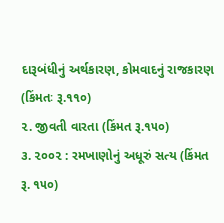દારૂબંધીનું અર્થકારણ, કોમવાદનું રાજકારણ (કિંમતઃ રૂ.૧૧૦)
૨. જીવતી વારતા (કિંમત રૂ.૧૫૦)
૩. ૨૦૦૨ : રમખાણોનું અધૂરું સત્ય (કિંમત રૂ. ૧૫૦)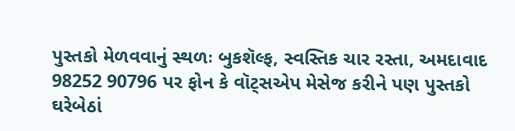પુસ્તકો મેળવવાનું સ્થળઃ બુકશૅલ્ફ, સ્વસ્તિક ચાર રસ્તા, અમદાવાદ
98252 90796 પર ફોન કે વૉટ્સએપ મેસેજ કરીને પણ પુસ્તકો ઘરેબેઠાં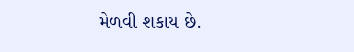મેળવી શકાય છે.